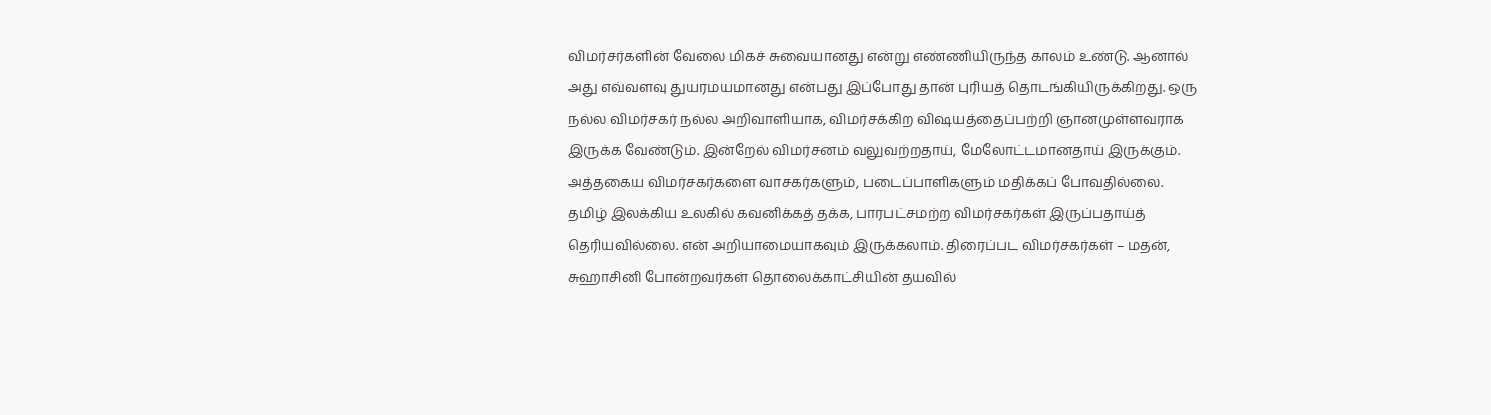விமர்சர்களின் வேலை மிகச் சுவையானது என்று எண்ணியிருந்த காலம் உண்டு. ஆனால் அது எவ்வளவு துயரமயமானது என்பது இப்போது தான் புரியத் தொடங்கியிருக்கிறது. ஒரு நல்ல விமர்சகர் நல்ல அறிவாளியாக, விமர்சக்கிற விஷயத்தைப்பற்றி ஞானமுள்ளவராக இருக்க வேண்டும். இன்றேல் விமர்சனம் வலுவற்றதாய், மேலோட்டமானதாய் இருக்கும். அத்தகைய விமர்சகர்களை வாசகர்களும், படைப்பாளிகளும் மதிக்கப் போவதில்லை.
தமிழ் இலக்கிய உலகில் கவனிக்கத் தக்க, பாரபட்சமற்ற விமர்சகர்கள் இருப்பதாய்த் தெரியவில்லை. என் அறியாமையாகவும் இருக்கலாம். திரைப்பட விமர்சகர்கள் – மதன், சுஹாசினி போன்றவர்கள் தொலைக்காட்சியின் தயவில்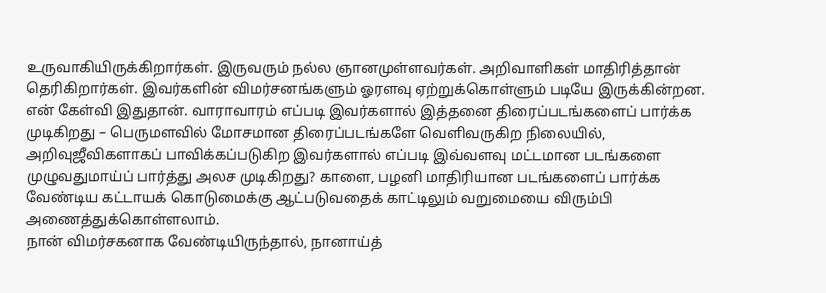உருவாகியிருக்கிறார்கள். இருவரும் நல்ல ஞானமுள்ளவர்கள். அறிவாளிகள் மாதிரித்தான் தெரிகிறார்கள். இவர்களின் விமர்சனங்களும் ஓரளவு ஏற்றுக்கொள்ளும் படியே இருக்கின்றன.
என் கேள்வி இதுதான். வாராவாரம் எப்படி இவர்களால் இத்தனை திரைப்படங்களைப் பார்க்க முடிகிறது – பெருமளவில் மோசமான திரைப்படங்களே வெளிவருகிற நிலையில், அறிவுஜீவிகளாகப் பாவிக்கப்படுகிற இவர்களால் எப்படி இவ்வளவு மட்டமான படங்களை முழுவதுமாய்ப் பார்த்து அலச முடிகிறது? காளை, பழனி மாதிரியான படங்களைப் பார்க்க வேண்டிய கட்டாயக் கொடுமைக்கு ஆட்படுவதைக் காட்டிலும் வறுமையை விரும்பி அணைத்துக்கொள்ளலாம்.
நான் விமர்சகனாக வேண்டியிருந்தால், நானாய்த்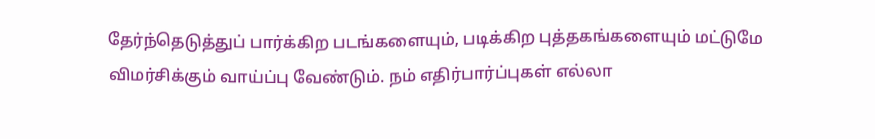தேர்ந்தெடுத்துப் பார்க்கிற படங்களையும், படிக்கிற புத்தகங்களையும் மட்டுமே விமர்சிக்கும் வாய்ப்பு வேண்டும். நம் எதிர்பார்ப்புகள் எல்லா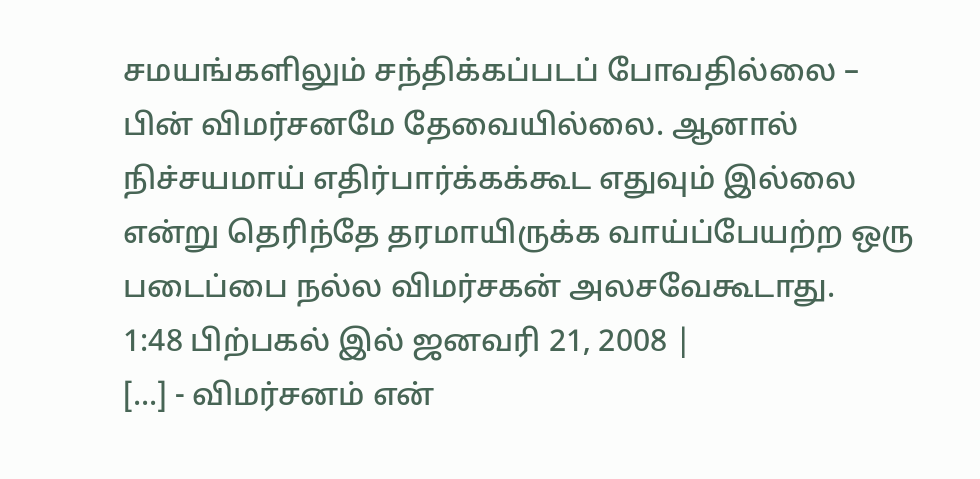சமயங்களிலும் சந்திக்கப்படப் போவதில்லை – பின் விமர்சனமே தேவையில்லை. ஆனால் நிச்சயமாய் எதிர்பார்க்கக்கூட எதுவும் இல்லை என்று தெரிந்தே தரமாயிருக்க வாய்ப்பேயற்ற ஒரு படைப்பை நல்ல விமர்சகன் அலசவேகூடாது.
1:48 பிற்பகல் இல் ஜனவரி 21, 2008 |
[...] - விமர்சனம் என்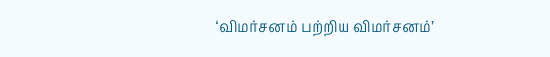‘விமர்சனம் பற்றிய விமர்சனம்’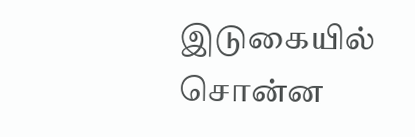இடுகையில் சொன்ன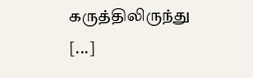கருத்திலிருந்து [...]